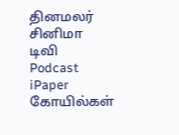தினமலர்
சினிமா
டிவி
Podcast
iPaper
கோயில்கள்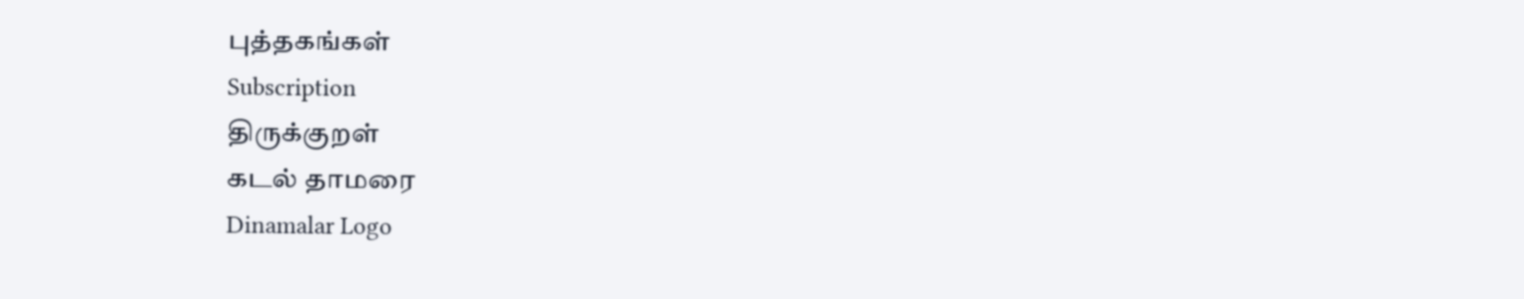புத்தகங்கள்
Subscription
திருக்குறள்
கடல் தாமரை
Dinamalar Logo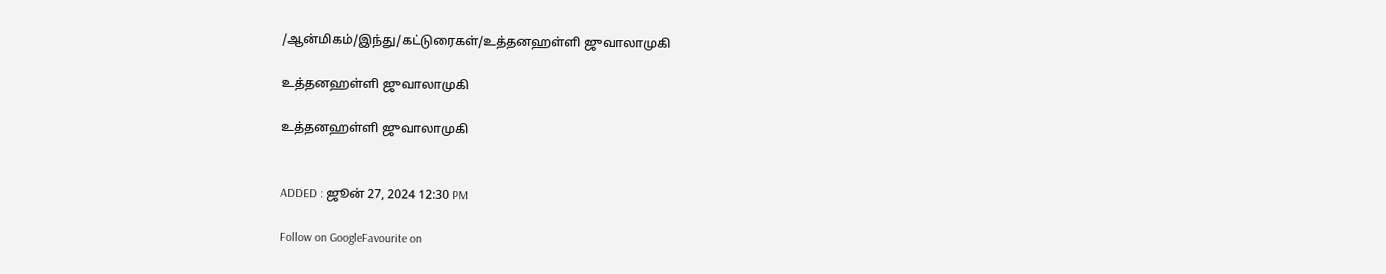/ஆன்மிகம்/இந்து/கட்டுரைகள்/உத்தனஹள்ளி ஜுவாலாமுகி

உத்தனஹள்ளி ஜுவாலாமுகி

உத்தனஹள்ளி ஜுவாலாமுகி


ADDED : ஜூன் 27, 2024 12:30 PM

Follow on GoogleFavourite on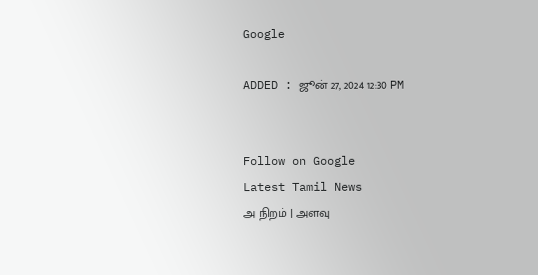Google

ADDED : ஜூன் 27, 2024 12:30 PM


Follow on Google
Latest Tamil News
அ நிறம் | அளவு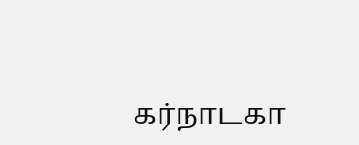கர்நாடகா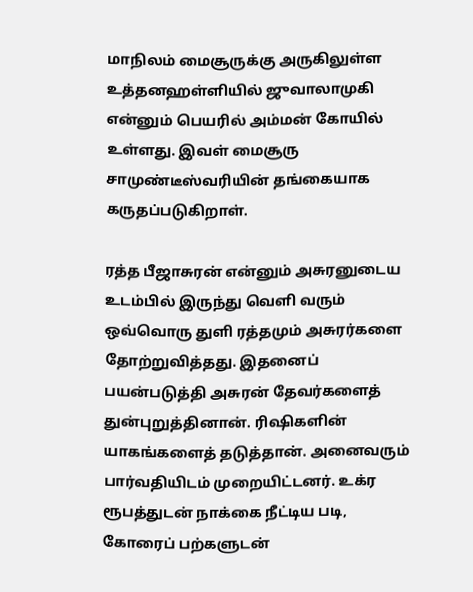மாநிலம் மைசூருக்கு அருகிலுள்ள உத்தனஹள்ளியில் ஜுவாலாமுகி என்னும் பெயரில் அம்மன் கோயில் உள்ளது. இவள் மைசூரு சாமுண்டீஸ்வரியின் தங்கையாக கருதப்படுகிறாள்.

ரத்த பீஜாசுரன் என்னும் அசுரனுடைய உடம்பில் இருந்து வெளி வரும் ஒவ்வொரு துளி ரத்தமும் அசுரர்களை தோற்றுவித்தது. இதனைப் பயன்படுத்தி அசுரன் தேவர்களைத் துன்புறுத்தினான். ரிஷிகளின் யாகங்களைத் தடுத்தான். அனைவரும் பார்வதியிடம் முறையிட்டனர். உக்ர ரூபத்துடன் நாக்கை நீட்டிய படி, கோரைப் பற்களுடன்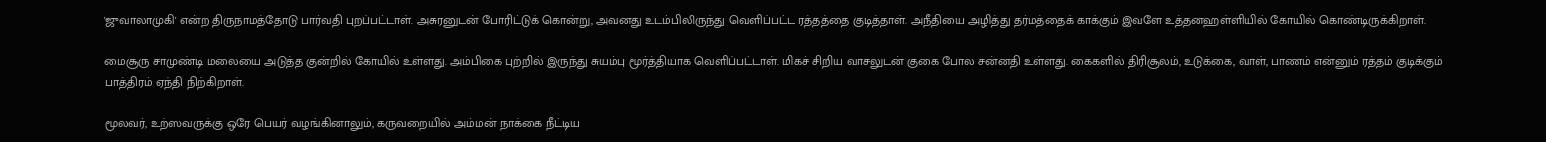'ஜுவாலாமுகி' என்ற திருநாமத்தோடு பார்வதி புறப்பட்டாள். அசுரனுடன் போரிட்டுக் கொன்று, அவனது உடம்பிலிருந்து வெளிப்பட்ட ரத்தத்தை குடித்தாள். அநீதியை அழித்து தர்மத்தைக் காக்கும் இவளே உத்தனஹள்ளியில் கோயில் கொண்டிருக்கிறாள்.

மைசூரு சாமுண்டி மலையை அடுத்த குன்றில் கோயில் உள்ளது. அம்பிகை புற்றில் இருந்து சுயம்பு மூர்த்தியாக வெளிப்பட்டாள். மிகச் சிறிய வாசலுடன் குகை போல சன்னதி உள்ளது. கைகளில் திரிசூலம், உடுக்கை, வாள், பாணம் என்னும் ரத்தம் குடிக்கும் பாத்திரம் ஏந்தி நிற்கிறாள்.

மூலவர், உற்ஸவருக்கு ஒரே பெயர் வழங்கினாலும், கருவறையில் அம்மன் நாக்கை நீட்டிய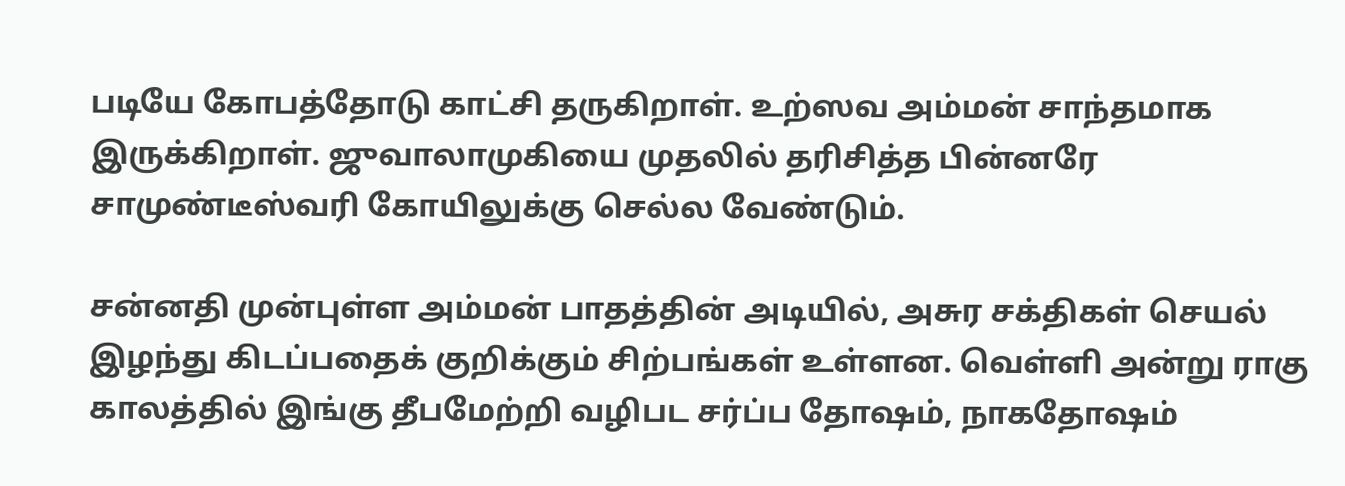படியே கோபத்தோடு காட்சி தருகிறாள். உற்ஸவ அம்மன் சாந்தமாக இருக்கிறாள். ஜுவாலாமுகியை முதலில் தரிசித்த பின்னரே சாமுண்டீஸ்வரி கோயிலுக்கு செல்ல வேண்டும்.

சன்னதி முன்புள்ள அம்மன் பாதத்தின் அடியில், அசுர சக்திகள் செயல் இழந்து கிடப்பதைக் குறிக்கும் சிற்பங்கள் உள்ளன. வெள்ளி அன்று ராகு காலத்தில் இங்கு தீபமேற்றி வழிபட சர்ப்ப தோஷம், நாகதோஷம்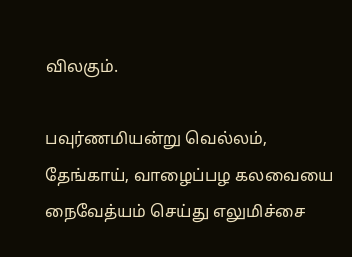விலகும்.

பவுர்ணமியன்று வெல்லம், தேங்காய், வாழைப்பழ கலவையை நைவேத்யம் செய்து எலுமிச்சை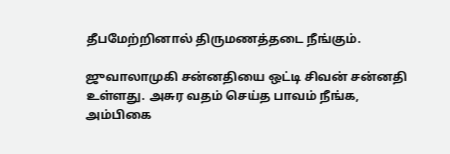தீபமேற்றினால் திருமணத்தடை நீங்கும்.

ஜுவாலாமுகி சன்னதியை ஒட்டி சிவன் சன்னதி உள்ளது. அசுர வதம் செய்த பாவம் நீங்க, அம்பிகை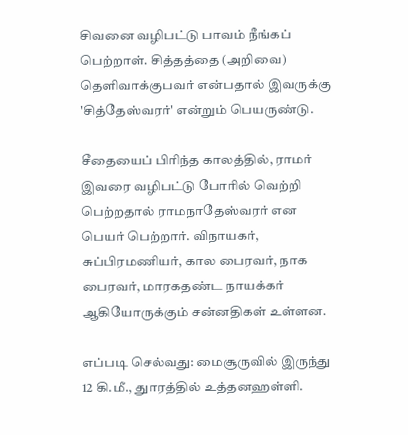சிவனை வழிபட்டு பாவம் நீங்கப் பெற்றாள். சித்தத்தை (அறிவை) தெளிவாக்குபவர் என்பதால் இவருக்கு 'சித்தேஸ்வரர்' என்றும் பெயருண்டு.

சீதையைப் பிரிந்த காலத்தில், ராமர் இவரை வழிபட்டு போரில் வெற்றி பெற்றதால் ராமநாதேஸ்வரர் என பெயர் பெற்றார். விநாயகர், சுப்பிரமணியர், கால பைரவர், நாக பைரவர், மாரகதண்ட நாயக்கர் ஆகியோருக்கும் சன்னதிகள் உள்ளன.

எப்படி செல்வது: மைசூருவில் இருந்து 12 கி.மீ., துாரத்தில் உத்தனஹள்ளி.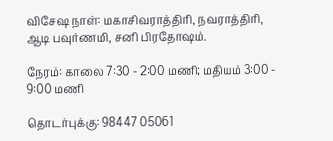விசேஷ நாள்: மகாசிவராத்திரி, நவராத்திரி, ஆடி பவுர்ணமி, சனி பிரதோஷம்.

நேரம்: காலை 7:30 - 2:00 மணி; மதியம் 3:00 - 9:00 மணி

தொடர்புக்கு: 98447 05061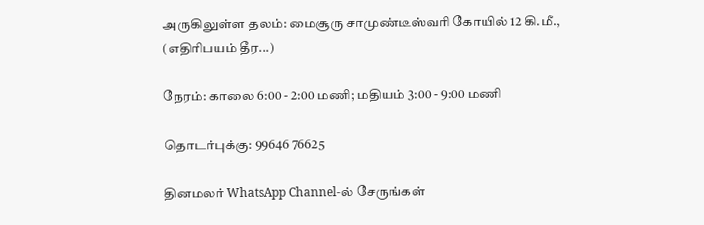அருகிலுள்ள தலம்: மைசூரு சாமுண்டீஸ்வரி கோயில் 12 கி.மீ., (எதிரிபயம் தீர...)

நேரம்: காலை 6:00 - 2:00 மணி; மதியம் 3:00 - 9:00 மணி

தொடர்புக்கு: 99646 76625

தினமலர் WhatsApp Channel-ல் சேருங்கள்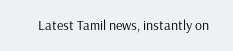Latest Tamil news, instantly on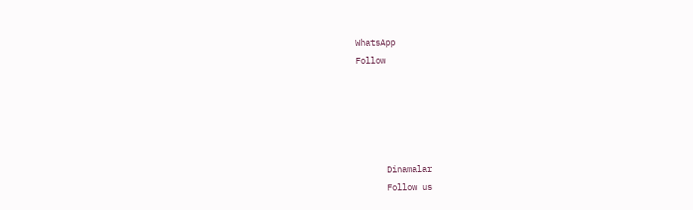WhatsApp
Follow





      Dinamalar
      Follow us